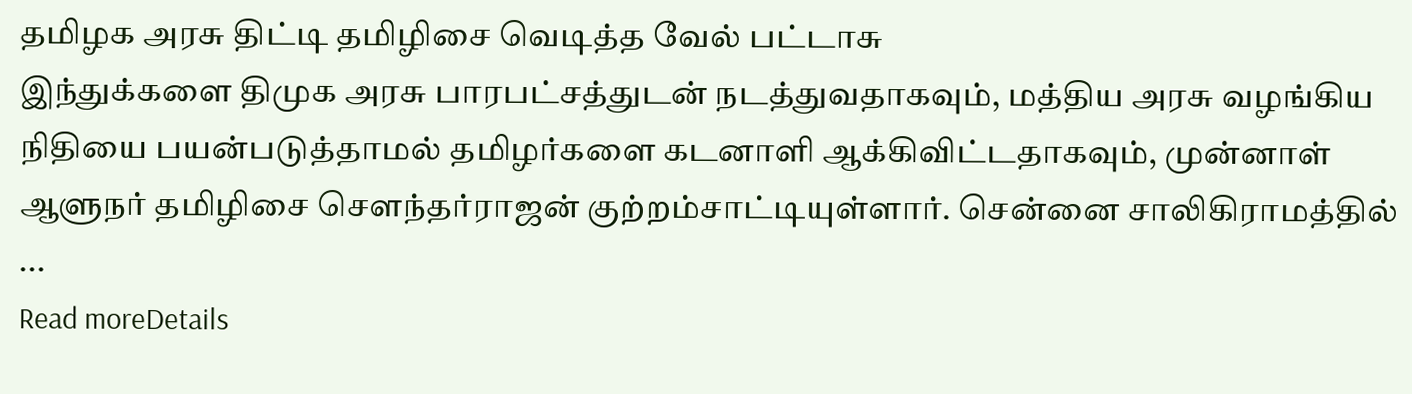தமிழக அரசு திட்டி தமிழிசை வெடித்த வேல் பட்டாசு
இந்துக்களை திமுக அரசு பாரபட்சத்துடன் நடத்துவதாகவும், மத்திய அரசு வழங்கிய நிதியை பயன்படுத்தாமல் தமிழர்களை கடனாளி ஆக்கிவிட்டதாகவும், முன்னாள் ஆளுநர் தமிழிசை சௌந்தர்ராஜன் குற்றம்சாட்டியுள்ளார். சென்னை சாலிகிராமத்தில் ...
Read moreDetails